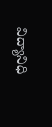విద్యానిధి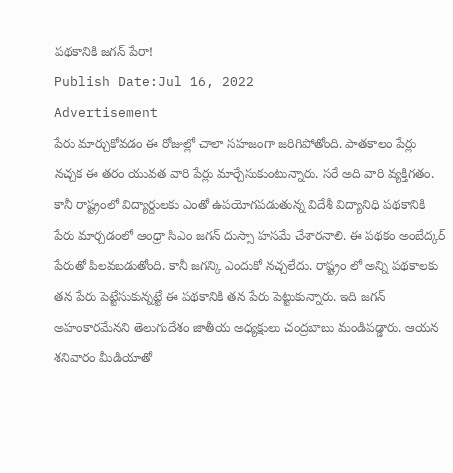పథకానికి జగన్ పేరా!
Publish Date:Jul 16, 2022
Advertisement
పేరు మార్చుకోవడం ఈ రోజుల్లో చాలా సహజంగా జరిగిపోతోంది. పాతకాలం పేర్లు నచ్చక ఈ తరం యువత వారి పేర్లు మార్చేసుకుంటున్నారు. సరే అది వారి వ్యక్తిగతం. కానీ రాష్ట్రంలో విద్యార్దులకు ఎంతో ఉపయోగపడుతున్న విదేశీ విద్యానిధి పథకానికి పేరు మార్చడంలో ఆంధ్రా సిఎం జగన్ దుస్సా హసమే చేశారనాలి. ఈ పథకం అంబేద్కర్ పేరుతో పిలవబడుతోంది. కానీ జగన్కి ఎందుకో నచ్చలేదు. రాష్ట్రం లో అన్ని పథకాలకు తన పేరు పెట్టేసుకున్నట్టే ఈ పథకానికి తన పేరు పెట్టుకున్నారు. ఇది జగన్ అహంకారమేనని తెలుగుదేశం జాతీయ అధ్యక్షులు చంద్రబాబు మండిపడ్డారు. ఆయన శనివారం మీడియాతో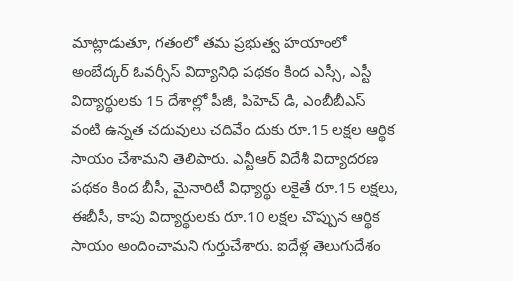మాట్లాడుతూ, గతంలో తమ ప్రభుత్వ హయాంలో అంబేద్కర్ ఓవర్సీస్ విద్యానిధి పథకం కింద ఎస్సీ, ఎస్టీ విద్యార్థులకు 15 దేశాల్లో పీజీ, పిహెచ్ డి, ఎంబీబీఎస్ వంటి ఉన్నత చదువులు చదివేం దుకు రూ.15 లక్షల ఆర్థిక సాయం చేశామని తెలిపారు. ఎన్టీఆర్ విదేశీ విద్యాదరణ పథకం కింద బీసీ, మైనారిటీ విధ్యార్థు లకైతే రూ.15 లక్షలు, ఈబీసీ, కాపు విద్యార్థులకు రూ.10 లక్షల చొప్పున ఆర్థిక సాయం అందించామని గుర్తుచేశారు. ఐదేళ్ల తెలుగుదేశం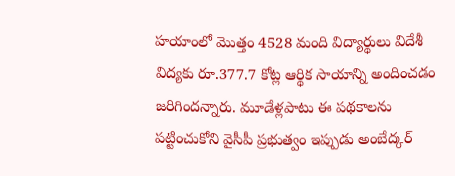హయాంలో మొత్తం 4528 మంది విద్యార్థులు విదేశీ విద్యకు రూ.377.7 కోట్ల ఆర్థిక సాయాన్ని అందించడం జరిగిందన్నారు. మూడేళ్లపాటు ఈ పథకాలను పట్టించుకోని వైసీపీ ప్రభుత్వం ఇప్పుడు అంబేద్కర్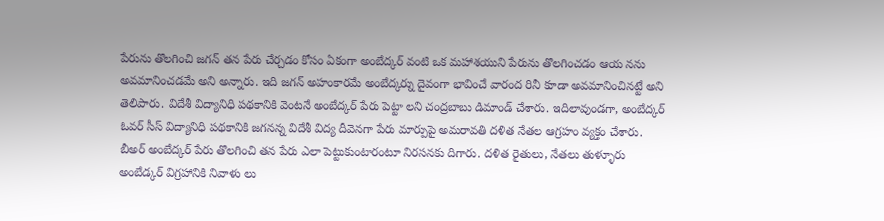పేరును తొలగించి జగన్ తన పేరు చేర్చడం కోసం ఏకంగా అంబేద్కర్ వంటి ఒక మహాశయుని పేరును తొలగించడం ఆయ నను అవమానించడమే అని అన్నారు. ఇది జగన్ అహంకారమే అంబేద్కర్ను దైవంగా భావించే వారంద రినీ కూడా అవమానించినట్టే అని తెలిపారు. విదేశీ విద్యానిధి పథకానికి వెంటనే అంబేద్కర్ పేరు పెట్టా లని చంద్రబాబు డిమాండ్ చేశారు. ఇదిలావుండగా, అంబేద్కర్ ఓవర్ సీస్ విద్యానిధి పథకానికి జగనన్న విదేశీ విద్య దీవెనగా పేరు మార్పుపై అమరావతి దళిత నేతల ఆగ్రహం వ్యక్తం చేశారు. బీఅర్ అంబేద్కర్ పేరు తొలగించి తన పేరు ఎలా పెట్టుకుంటారంటూ నిరసనకు దిగారు. దళిత రైతులు, నేతలు తుళ్ళూరు అంబేడ్కర్ విగ్రహానికి నివాళు లు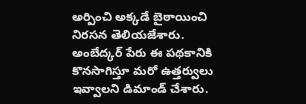అర్పించి అక్కడే బైఠాయించి నిరసన తెలియజేశారు. అంబేద్కర్ పేరు ఈ పథకానికి కొనసాగిస్తూ మరో ఉత్తర్వులు ఇవ్వాలని డిమాండ్ చేశారు.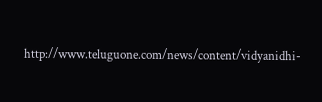http://www.teluguone.com/news/content/vidyanidhi-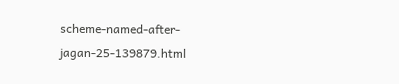scheme-named-after-jagan-25-139879.html